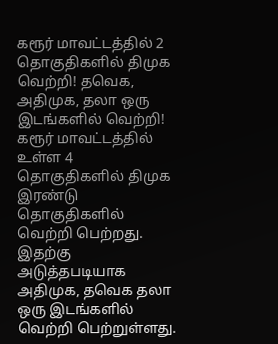கரூர் மாவட்டத்தில் 2 தொகுதிகளில் திமுக வெற்றி! தவெக, அதிமுக, தலா ஒரு இடங்களில் வெற்றி!
கரூர் மாவட்டத்தில் உள்ள 4 தொகுதிகளில் திமுக இரண்டு தொகுதிகளில் வெற்றி பெற்றது. இதற்கு அடுத்தபடியாக அதிமுக, தவெக தலா ஒரு இடங்களில் வெற்றி பெற்றுள்ளது.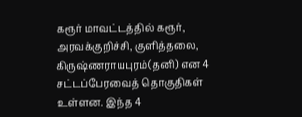கரூர் மாவட்டத்தில் கரூர், அரவக்குறிச்சி, குளித்தலை, கிருஷ்ணராயபுரம்(தனி) என 4 சட்டப்பேரவைத் தொகுதிகள் உள்ளன. இந்த 4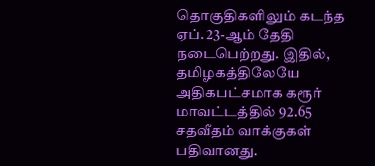தொகுதிகளிலும் கடந்த ஏப். 23-ஆம் தேதி நடைபெற்றது. இதில், தமிழகத்திலேயே அதிகபட்சமாக கரூர் மாவட்டத்தில் 92.65 சதவீதம் வாக்குகள் பதிவானது.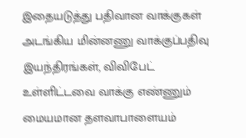இதையடுத்து பதிவான வாக்குகள் அடங்கிய மின்னணு வாக்குப்பதிவு இயந்திரங்கள், விவிபேட் உள்ளிட்டவை வாக்கு எண்ணும் மையமான தளவாபாளையம்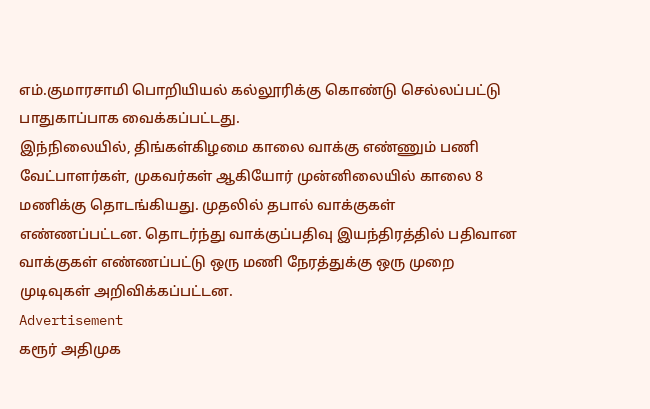எம்.குமாரசாமி பொறியியல் கல்லூரிக்கு கொண்டு செல்லப்பட்டு பாதுகாப்பாக வைக்கப்பட்டது.
இந்நிலையில், திங்கள்கிழமை காலை வாக்கு எண்ணும் பணி வேட்பாளர்கள், முகவர்கள் ஆகியோர் முன்னிலையில் காலை 8 மணிக்கு தொடங்கியது. முதலில் தபால் வாக்குகள் எண்ணப்பட்டன. தொடர்ந்து வாக்குப்பதிவு இயந்திரத்தில் பதிவான வாக்குகள் எண்ணப்பட்டு ஒரு மணி நேரத்துக்கு ஒரு முறை முடிவுகள் அறிவிக்கப்பட்டன.
Advertisement
கரூர் அதிமுக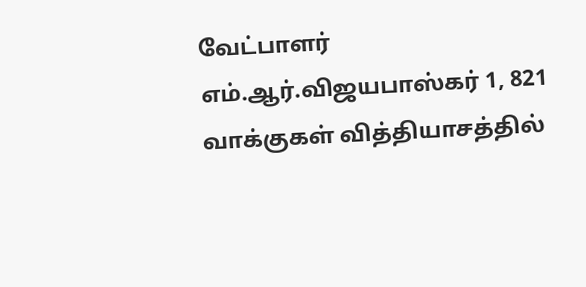வேட்பாளர் எம்.ஆர்.விஜயபாஸ்கர் 1, 821 வாக்குகள் வித்தியாசத்தில்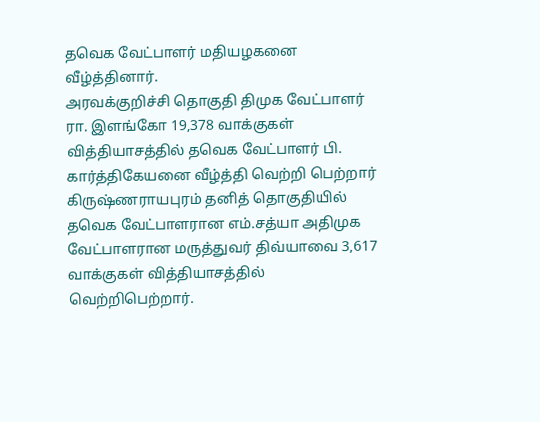தவெக வேட்பாளர் மதியழகனை வீழ்த்தினார்.
அரவக்குறிச்சி தொகுதி திமுக வேட்பாளர் ரா. இளங்கோ 19,378 வாக்குகள் வித்தியாசத்தில் தவெக வேட்பாளர் பி. கார்த்திகேயனை வீழ்த்தி வெற்றி பெற்றார்
கிருஷ்ணராயபுரம் தனித் தொகுதியில் தவெக வேட்பாளரான எம்.சத்யா அதிமுக வேட்பாளரான மருத்துவர் திவ்யாவை 3,617 வாக்குகள் வித்தியாசத்தில் வெற்றிபெற்றார்.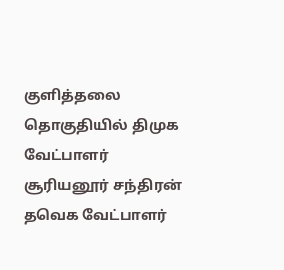குளித்தலை தொகுதியில் திமுக வேட்பாளர் சூரியனூர் சந்திரன் தவெக வேட்பாளர்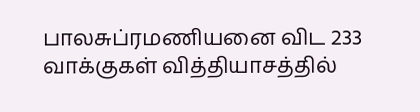பாலசுப்ரமணியனை விட 233 வாக்குகள் வித்தியாசத்தில்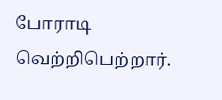போராடி வெற்றிபெற்றார்.